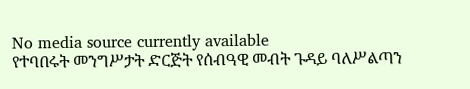No media source currently available
የተባበሩት መንግሥታት ድርጅት የሰብዓዊ መብት ጉዳይ ባለሥልጣን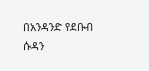በአንዳንድ የደቡብ ሱዳን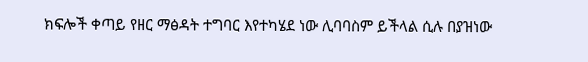ክፍሎች ቀጣይ የዘር ማፅዳት ተግባር እየተካሄደ ነው ሊባባስም ይችላል ሲሉ በያዝነው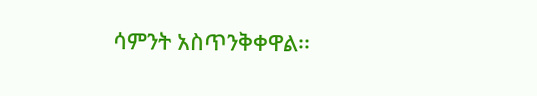ሳምንት አስጥንቅቀዋል፡፡